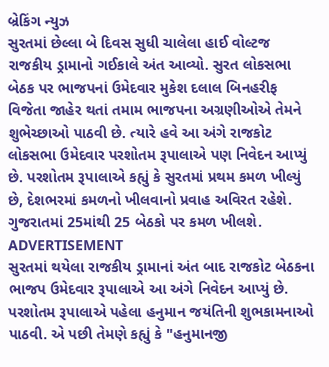બ્રેકિંગ ન્યુઝ
સુરતમાં છેલ્લા બે દિવસ સુધી ચાલેલા હાઈ વોલ્ટજ રાજકીય ડ્રામાનો ગઈકાલે અંત આવ્યો. સુરત લોકસભા બેઠક પર ભાજપનાં ઉમેદવાર મુકેશ દલાલ બિનહરીફ વિજેતા જાહેર થતાં તમામ ભાજપના અગ્રણીઓએ તેમને શુભેચ્છાઓ પાઠવી છે. ત્યારે હવે આ અંગે રાજકોટ લોકસભા ઉમેદવાર પરશોતમ રૂપાલાએ પણ નિવેદન આપ્યું છે. પરશોતમ રૂપાલાએ કહ્યું કે સુરતમાં પ્રથમ કમળ ખીલ્યું છે, દેશભરમાં કમળનો ખીલવાનો પ્રવાહ અવિરત રહેશે. ગુજરાતમાં 25માંથી 25 બેઠકો પર કમળ ખીલશે.
ADVERTISEMENT
સુરતમાં થયેલા રાજકીય ડ્રામાનાં અંત બાદ રાજકોટ બેઠકના ભાજપ ઉમેદવાર રૂપાલાએ આ અંગે નિવેદન આપ્યું છે. પરશોતમ રૂપાલાએ પહેલા હનુમાન જયંતિની શુભકામનાઓ પાઠવી. એ પછી તેમણે કહ્યું કે "હનુમાનજી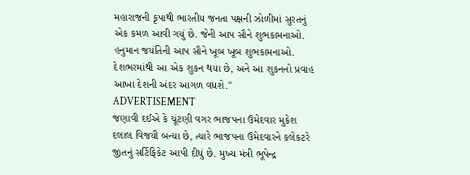મહારાજની કૃપાથી ભારતીય જનતા પક્ષની ઝોળીમાં સુરતનું એક કમળ આવી ગયું છે. જેની આપ સૌને શુભકામનાઓ. હનુમાન જયંતિની આપ સૌને ખૂબ ખૂબ શુભકામનાઓ. દેશભરમાંથી આ એક શુકન થયા છે, અને આ શુકનનો પ્રવાહ આખા દેશની અંદર આગળ વધશે."
ADVERTISEMENT
જણાવી દઈએ કે ચૂંટણી વગર ભાજપના ઉમેદવાર મુકેશ દલાલ વિજયી બન્યા છે, ત્યારે ભાજપના ઉમેદવારને કલેકટરે જીતનું સર્ટિફિકેટ આપી દીધું છે. મુખ્ય મંત્રી ભૂપેન્દ્ર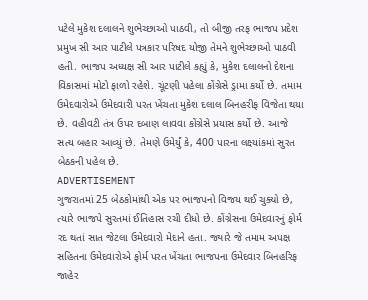પટેલે મુકેશ દલાલને શુભેચ્છાઓ પાઠવી, તો બીજી તરફ ભાજપ પ્રદેશ પ્રમુખ સી આર પાટીલે પત્રકાર પરિષદ યોજી તેમને શુભેચ્છાઓ પાઠવી હતી. ભાજપ અધ્યક્ષ સી આર પાટીલે કહ્યું કે, મુકેશ દલાલનો દેશના વિકાસમાં મોટો ફાળો રહેશે. ચૂંટણી પહેલા કોંગ્રેસે ડ્રામા કર્યો છે. તમામ ઉમેદવારોએ ઉમેદવારી પરત ખેંચતા મુકેશ દલાલ બિનહરીફ વિજેતા થયા છે. વહીવટી તંત્ર ઉપર દબાણ લાવવા કોંગ્રેસે પ્રયાસ કર્યો છે. આજે સત્ય બહાર આવ્યું છે. તેમણે ઉમેર્યું કે, 400 પારના લક્ષ્યાંકમાં સુરત બેઠકની પહેલ છે.
ADVERTISEMENT
ગુજરાતમાં 25 બેઠકોમાંથી એક પર ભાજપનો વિજય થઈ ચુક્યો છે, ત્યારે ભાજપે સુરતમાં ઈતિહાસ રચી દીધો છે. કોંગ્રેસના ઉમેદવારનું ફોર્મ રદ થતાં સાત જેટલા ઉમેદવારો મેદાને હતા. જ્યારે જે તમામ અપક્ષ સહિતના ઉમેદવારોએ ફોર્મ પરત ખેંચતા ભાજપના ઉમેદવાર બિનહરિફ જાહેર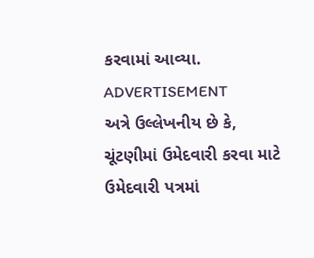કરવામાં આવ્યા.
ADVERTISEMENT
અત્રે ઉલ્લેખનીય છે કે, ચૂંટણીમાં ઉમેદવારી કરવા માટે ઉમેદવારી પત્રમાં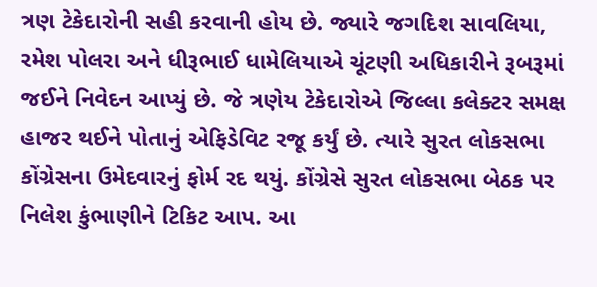ત્રણ ટેકેદારોની સહી કરવાની હોય છે. જ્યારે જગદિશ સાવલિયા, રમેશ પોલરા અને ધીરૂભાઈ ધામેલિયાએ ચૂંટણી અધિકારીને રૂબરૂમાં જઈને નિવેદન આપ્યું છે. જે ત્રણેય ટેકેદારોએ જિલ્લા કલેક્ટર સમક્ષ હાજર થઈને પોતાનું એફિડેવિટ રજૂ કર્યું છે. ત્યારે સુરત લોકસભા કોંગ્રેસના ઉમેદવારનું ફોર્મ રદ થયું. કોંગ્રેસે સુરત લોકસભા બેઠક પર નિલેશ કુંભાણીને ટિકિટ આપ. આ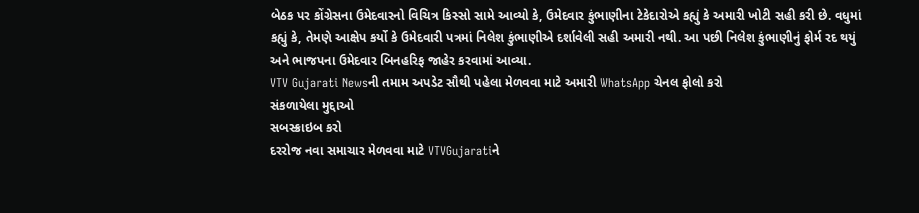બેઠક પર કોંગ્રેસના ઉમેદવારનો વિચિત્ર કિસ્સો સામે આવ્યો કે, ઉમેદવાર કુંભાણીના ટેકેદારોએ કહ્યું કે અમારી ખોટી સહી કરી છે. વધુમાં કહ્યું કે, તેમણે આક્ષેપ કર્યો કે ઉમેદવારી પત્રમાં નિલેશ કુંભાણીએ દર્શાવેલી સહી અમારી નથી. આ પછી નિલેશ કુંભાણીનું ફોર્મ રદ થયું અને ભાજપના ઉમેદવાર બિનહરિફ જાહેર કરવામાં આવ્યા.
VTV Gujarati Newsની તમામ અપડેટ સૌથી પહેલા મેળવવા માટે અમારી WhatsApp ચેનલ ફોલો કરો
સંકળાયેલા મુદ્દાઓ
સબસ્ક્રાઇબ કરો
દરરોજ નવા સમાચાર મેળવવા માટે VTVGujaratiને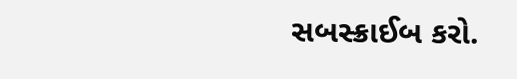સબસ્ક્રાઈબ કરો.